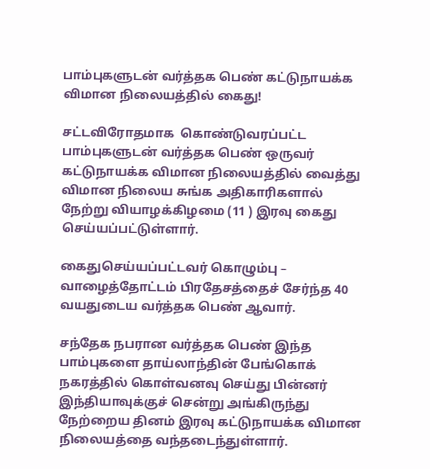பாம்புகளுடன் வர்த்தக பெண் கட்டுநாயக்க விமான நிலையத்தில் கைது!

சட்டவிரோதமாக  கொண்டுவரப்பட்ட பாம்புகளுடன் வர்த்தக பெண் ஒருவர் கட்டுநாயக்க விமான நிலையத்தில் வைத்து விமான நிலைய சுங்க அதிகாரிகளால் நேற்று வியாழக்கிழமை (11 ) இரவு கைது செய்யப்பட்டுள்ளார்.

கைதுசெய்யப்பட்டவர் கொழும்பு – வாழைத்தோட்டம் பிரதேசத்தைச் சேர்ந்த 40 வயதுடைய வர்த்தக பெண் ஆவார்.

சந்தேக நபரான வர்த்தக பெண் இந்த பாம்புகளை தாய்லாந்தின் பேங்கொக் நகரத்தில் கொள்வனவு செய்து பின்னர் இந்தியாவுக்குச் சென்று அங்கிருந்து நேற்றைய தினம் இரவு கட்டுநாயக்க விமான நிலையத்தை வந்தடைந்துள்ளார்.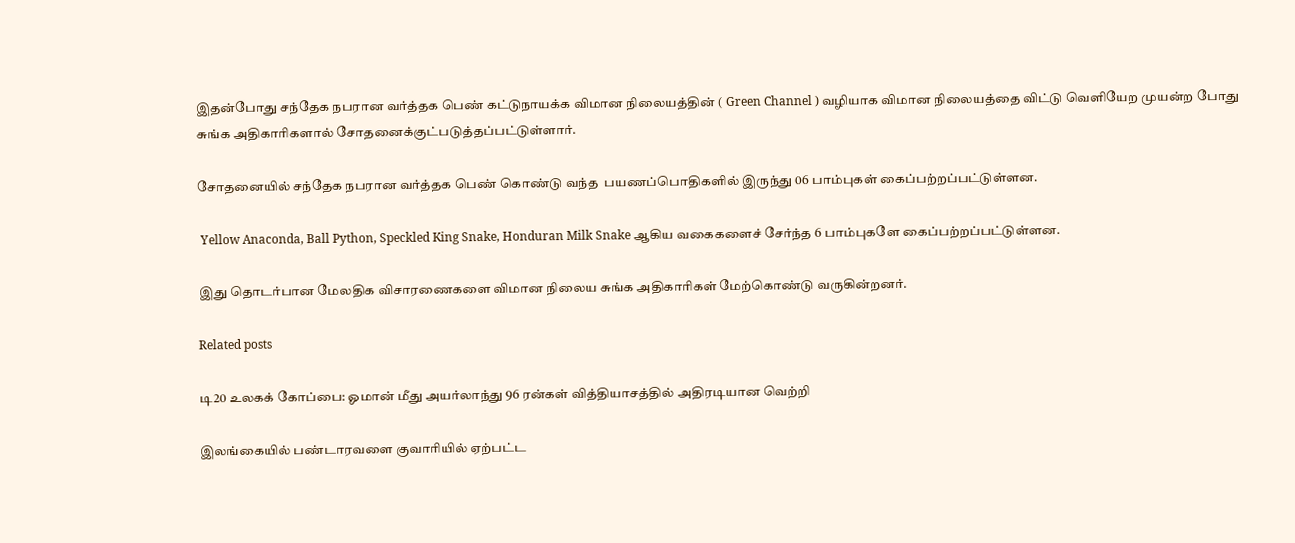இதன்போது சந்தேக நபரான வர்த்தக பெண் கட்டுநாயக்க விமான நிலையத்தின் ( Green Channel ) வழியாக விமான நிலையத்தை விட்டு வெளியேற முயன்ற போது சுங்க அதிகாரிகளால் சோதனைக்குட்படுத்தப்பட்டுள்ளார்.

சோதனையில் சந்தேக நபரான வர்த்தக பெண் கொண்டு வந்த  பயணப்பொதிகளில் இருந்து 06 பாம்புகள் கைப்பற்றப்பட்டுள்ளன.

 Yellow Anaconda, Ball Python, Speckled King Snake, Honduran Milk Snake ஆகிய வகைகளைச் சேர்ந்த 6 பாம்புகளே கைப்பற்றப்பட்டுள்ளன.

இது தொடர்பான மேலதிக விசாரணைகளை விமான நிலைய சுங்க அதிகாரிகள் மேற்கொண்டு வருகின்றனர்.

Related posts

டி20 உலகக் கோப்பை: ஓமான் மீது அயர்லாந்து 96 ரன்கள் வித்தியாசத்தில் அதிரடியான வெற்றி

இலங்கையில் பண்டாரவளை குவாரியில் ஏற்பட்ட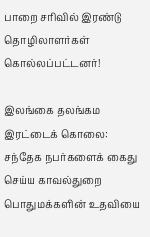பாறை சரிவில் இரண்டு தொழிலாளர்கள் கொல்லப்பட்டனர்!

இலங்கை தலங்கம இரட்டைக் கொலை: சந்தேக நபர்களைக் கைது செய்ய காவல்துறை பொதுமக்களின் உதவியை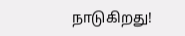நாடுகிறது!